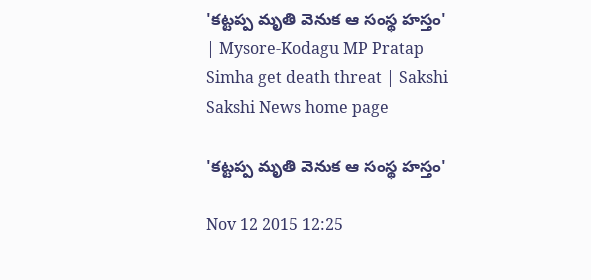'కట్టప్ప మృతి వెనుక ఆ సంస్థ హస్తం' | Mysore-Kodagu MP Pratap Simha get death threat | Sakshi
Sakshi News home page

'కట్టప్ప మృతి వెనుక ఆ సంస్థ హస్తం'

Nov 12 2015 12:25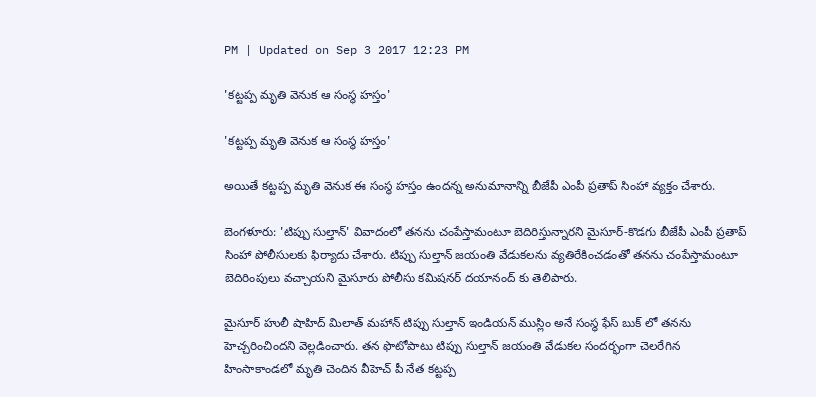PM | Updated on Sep 3 2017 12:23 PM

'కట్టప్ప మృతి వెనుక ఆ సంస్థ హస్తం'

'కట్టప్ప మృతి వెనుక ఆ సంస్థ హస్తం'

అయితే కట్టప్ప మృతి వెనుక ఈ సంస్థ హస్తం ఉందన్న అనుమానాన్ని బీజేపీ ఎంపీ ప్రతాప్ సింహా వ్యక్తం చేశారు.

బెంగళూరు: 'టిప్పు సుల్తాన్' వివాదంలో తనను చంపేస్తామంటూ బెదిరిస్తున్నారని మైసూర్-కొడగు బీజేపీ ఎంపీ ప్రతాప్ సింహా పోలీసులకు ఫిర్యాదు చేశారు. టిప్పు సుల్తాన్ జయంతి వేడుకలను వ్యతిరేకించడంతో తనను చంపేస్తామంటూ బెదిరింపులు వచ్చాయని మైసూరు పోలీసు కమిషనర్ దయానంద్ కు తెలిపారు.

మైసూర్ హులీ షాహిద్ మిలాత్ మహాన్ టిప్పు సుల్తాన్ ఇండియన్ ముస్లిం అనే సంస్థ ఫేస్ బుక్ లో తనను హెచ్చరించిందని వెల్లడించారు. తన ఫొటోపాటు టిప్పు సుల్తాన్ జయంతి వేడుకల సందర్భంగా చెలరేగిన హింసాకాండలో మృతి చెందిన వీహెచ్ పీ నేత కట్టప్ప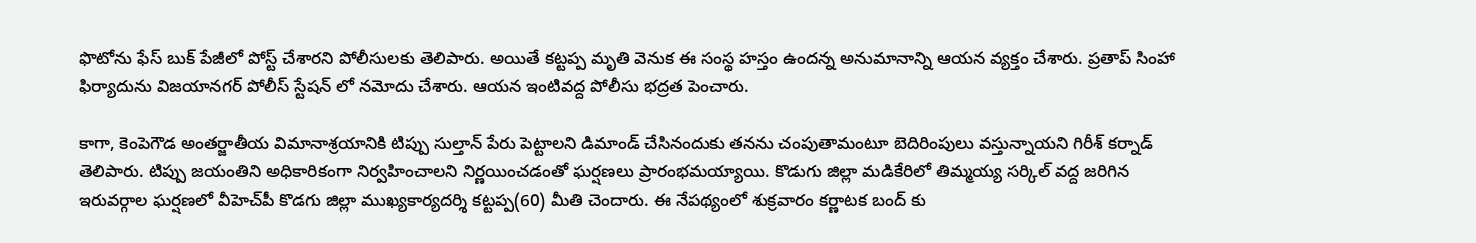ఫొటోను ఫేస్ బుక్ పేజీలో పోస్ట్ చేశారని పోలీసులకు తెలిపారు. అయితే కట్టప్ప మృతి వెనుక ఈ సంస్థ హస్తం ఉందన్న అనుమానాన్ని ఆయన వ్యక్తం చేశారు. ప్రతాప్ సింహా ఫిర్యాదును విజయానగర్ పోలీస్ స్టేషన్ లో నమోదు చేశారు. ఆయన ఇంటివద్ద పోలీసు భద్రత పెంచారు.

కాగా, కెంపెగౌడ అంతర్జాతీయ విమానాశ్రయానికి టిప్పు సుల్తాన్ పేరు పెట్టాలని డిమాండ్ చేసినందుకు తనను చంపుతామంటూ బెదిరింపులు వస్తున్నాయని గిరీశ్ కర్నాడ్ తెలిపారు. టిప్పు జయంతిని అధికారికంగా నిర్వహించాలని నిర్ణయించడంతో ఘర్షణలు ప్రారంభమయ్యాయి. కొడుగు జిల్లా మడికేరిలో తిమ్మయ్య సర్కిల్ వద్ద జరిగిన ఇరువర్గాల ఘర్షణలో వీహెచ్‌పీ కొడగు జిల్లా ముఖ్యకార్యదర్శి కట్టప్ప(60) మీతి చెందారు. ఈ నేపథ్యంలో శుక్రవారం కర్ణాటక బంద్ కు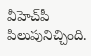వీహెచ్‌పీ పిలుపునిచ్చింది.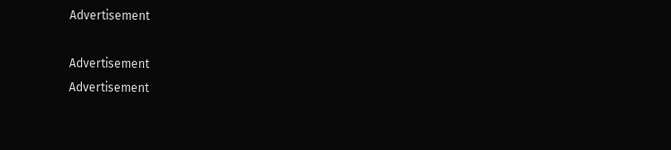Advertisement

Advertisement
Advertisement